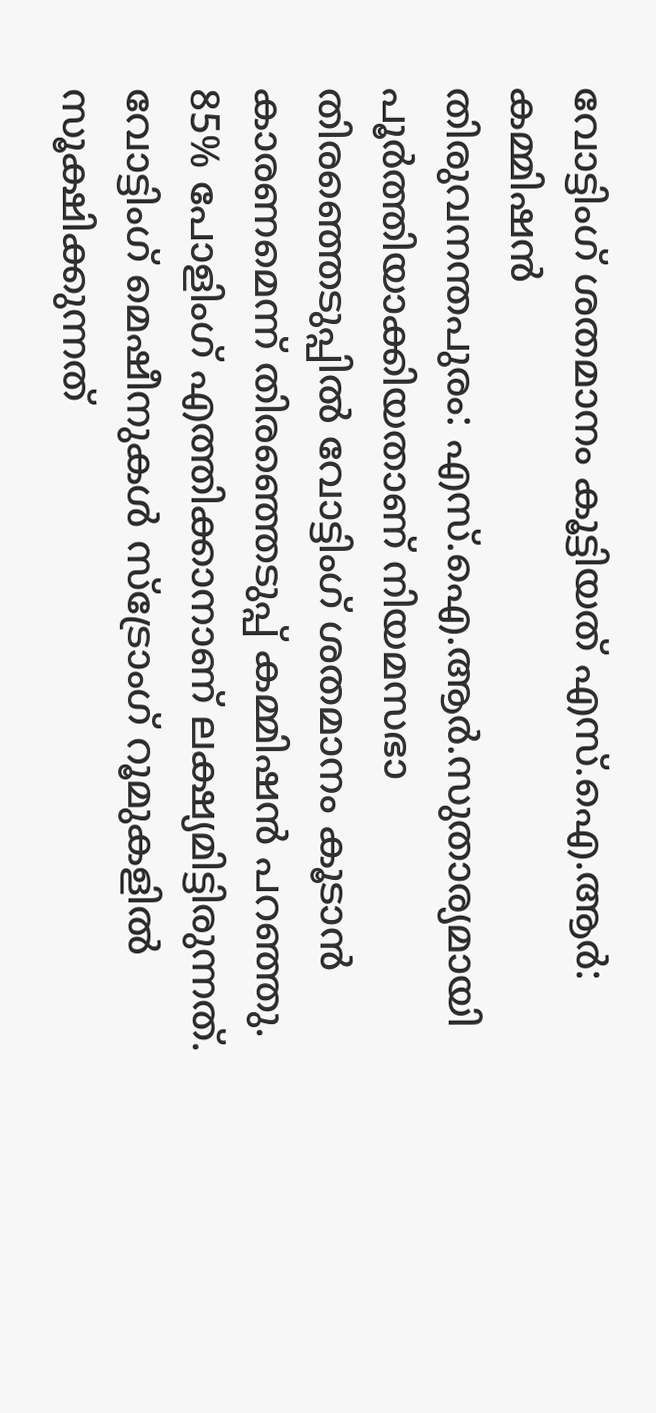വോട്ടിംഗ് ശതമാനം കൂട്ടിയത് എസ്.ഐ.ആർ: കമ്മിഷൻ
തിരുവനന്തപുരം: എസ്.ഐ.ആർ.സുതാര്യമായി പൂർത്തിയാക്കിയതാണ് നിയമസഭാ തിരഞ്ഞെടുപ്പിൽ വോട്ടിംഗ് ശതമാനം കൂടാൻ കാരണമെന്ന് തിരഞ്ഞെടുപ്പ് കമ്മിഷൻ പറഞ്ഞു. 85% പോളിംഗ് എത്തിക്കാനാണ് ലക്ഷ്യമിട്ടിരുന്നത്. വോട്ടിംഗ് മെഷീനുകൾ സ്ട്രോംഗ് റൂമുകളിൽ സൂക്ഷിക്കുന്നത്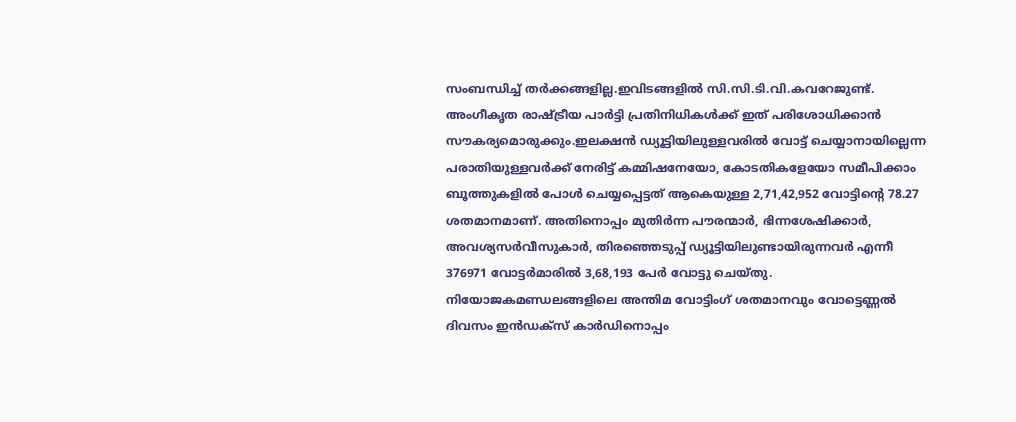സംബന്ധിച്ച് തർക്കങ്ങളില്ല.ഇവിടങ്ങളിൽ സി.സി.ടി.വി.കവറേജുണ്ട്. അംഗീകൃത രാഷ്ട്രീയ പാർട്ടി പ്രതിനിധികൾക്ക് ഇത് പരിശോധിക്കാൻ സൗകര്യമൊരുക്കും.ഇലക്ഷൻ ഡ്യൂട്ടിയിലുള്ളവരിൽ വോട്ട് ചെയ്യാനായില്ലെന്ന പരാതിയുള്ളവർക്ക് നേരിട്ട് കമ്മിഷനേയോ, കോടതികളേയോ സമീപിക്കാം
ബൂത്തുകളിൽ പോൾ ചെയ്യപ്പെട്ടത് ആകെയുള്ള 2,71,42,952 വോട്ടിന്റെ 78.27 ശതമാനമാണ്. അതിനൊപ്പം മുതിർന്ന പൗരന്മാർ, ഭിന്നശേഷിക്കാർ, അവശ്യസർവീസുകാർ, തിരഞ്ഞെടുപ്പ് ഡ്യൂട്ടിയിലുണ്ടായിരുന്നവർ എന്നീ 376971 വോട്ടർമാരിൽ 3,68,193 പേർ വോട്ടു ചെയ്തു. നിയോജകമണ്ഡലങ്ങളിലെ അന്തിമ വോട്ടിംഗ് ശതമാനവും വോട്ടെണ്ണൽ ദിവസം ഇൻഡക്സ് കാർഡിനൊപ്പം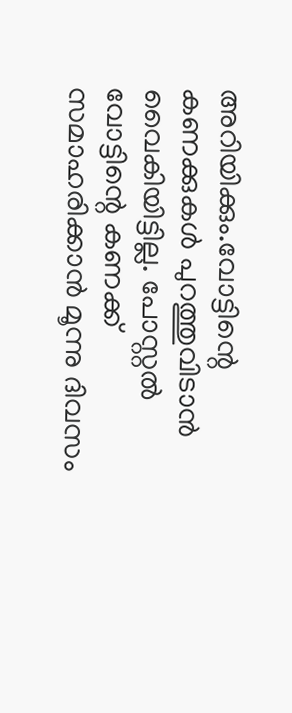അറിയിക്കും.വോട്ടിന്റെ കണക്കുകൾ പുറത്തുവിടാൻ വൈകിയിട്ടില്ല. പോസ്റ്റൽ വോട്ടിന്റെ കണക്ക് സമാഹരിക്കാൻ മൂന്നു ദിവസം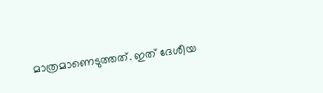മാത്രമാണെടുത്തത്. ഇത് ദേശീയ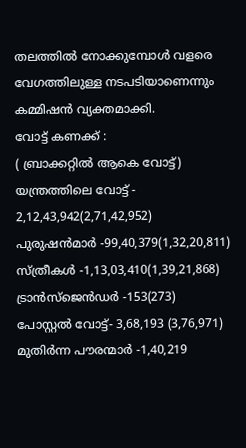തലത്തിൽ നോക്കുമ്പോൾ വളരെ വേഗത്തിലുള്ള നടപടിയാണെന്നും കമ്മിഷൻ വ്യക്തമാക്കി.
വോട്ട് കണക്ക് :
( ബ്രാക്കറ്റിൽ ആകെ വോട്ട്)
യന്ത്രത്തിലെ വോട്ട് - 2,12,43,942(2,71,42,952)
പുരുഷൻമാർ -99,40,379(1,32,20,811)
സ്ത്രീകൾ -1,13,03,410(1,39,21,868)
ട്രാൻസ്ജെൻഡർ -153(273)
പോസ്റ്റൽ വോട്ട്- 3,68,193 (3,76,971) മുതിർന്ന പൗരന്മാർ -1,40,219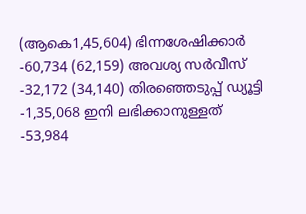(ആകെ1,45,604) ഭിന്നശേഷിക്കാർ -60,734 (62,159) അവശ്യ സർവീസ് -32,172 (34,140) തിരഞ്ഞെടുപ്പ് ഡ്യൂട്ടി -1,35,068 ഇനി ലഭിക്കാനുള്ളത് -53,984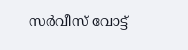സർവീസ് വോട്ട്